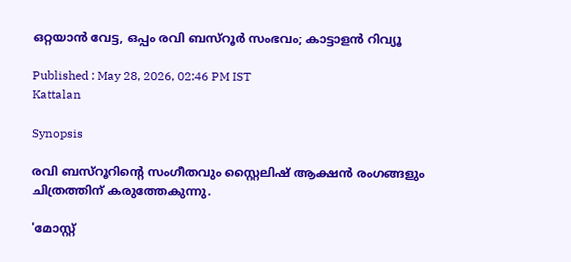ഒറ്റയാൻ വേട്ട, ഒപ്പം രവി ബസ്റൂർ സംഭവം; കാട്ടാളൻ റിവ്യൂ

Published : May 28, 2026, 02:46 PM IST
Kattalan

Synopsis

രവി ബസ്റൂറിൻ്റെ സംഗീതവും സ്റ്റൈലിഷ് ആക്ഷൻ രംഗങ്ങളും ചിത്രത്തിന് കരുത്തേകുന്നു.

'മോസ്റ്റ്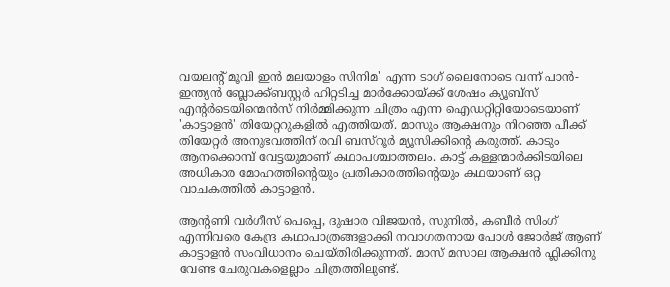വയലൻ്റ് മൂവി ഇൻ മലയാളം സിനിമ' എന്ന ടാഗ് ലൈനോടെ വന്ന് പാൻ- ഇന്ത്യൻ ബ്ലോക്ക്ബസ്റ്റർ ഹിറ്റടിച്ച മാർക്കോയ്ക്ക് ശേഷം ക്യൂബ്സ് എൻ്റർടെയിന്മെൻസ് നിർമ്മിക്കുന്ന ചിത്രം എന്ന ഐഡറ്റിറ്റിയോടെയാണ് 'കാട്ടാളൻ' തിയേറ്ററുകളിൽ എത്തിയത്. മാസും ആക്ഷനും നിറഞ്ഞ പീക്ക് തിയേറ്റർ അനുഭവത്തിന് രവി ബസ്റൂർ മ്യൂസിക്കിൻ്റെ കരുത്ത്. കാടും ആനക്കൊമ്പ് വേട്ടയുമാണ് കഥാപശ്ചാത്തലം. കാട്ട് കള്ളന്മാർക്കിടയിലെ അധികാര മോഹത്തിന്റെയും പ്രതികാരത്തിന്റെയും കഥയാണ് ഒറ്റ വാചകത്തിൽ കാട്ടാളൻ.

ആൻ്റണി വർഗീസ് പെപ്പെ, ദുഷാര വിജയൻ, സുനിൽ, കബീർ സിംഗ് എന്നിവരെ കേന്ദ്ര കഥാപാത്രങ്ങളാക്കി നവാഗതനായ പോൾ ജോർജ് ആണ് കാട്ടാളൻ സംവിധാനം ചെയ്തിരിക്കുന്നത്. മാസ് മസാല ആക്ഷൻ ഫ്ലിക്കിനു വേണ്ട ചേരുവകളെല്ലാം ചിത്രത്തിലുണ്ട്.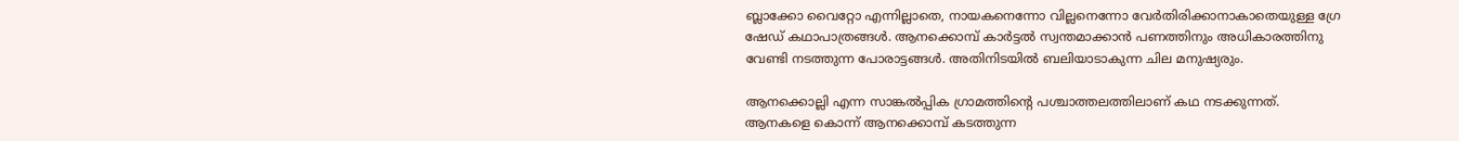ബ്ലാക്കോ വൈറ്റോ എന്നില്ലാതെ, നായകനെന്നോ വില്ലനെന്നോ വേർതിരിക്കാനാകാതെയുള്ള ഗ്രേ ഷേഡ് കഥാപാത്രങ്ങൾ. ആനക്കൊമ്പ് കാർട്ടൽ സ്വന്തമാക്കാൻ പണത്തിനും അധികാരത്തിനു വേണ്ടി നടത്തുന്ന പോരാട്ടങ്ങൾ. അതിനിടയിൽ ബലിയാടാകുന്ന ചില മനുഷ്യരും.

ആനക്കൊല്ലി എന്ന സാങ്കൽപ്പിക ഗ്രാമത്തിന്റെ പശ്ചാത്തലത്തിലാണ് കഥ നടക്കുന്നത്. ആനകളെ കൊന്ന് ആനക്കൊമ്പ് കടത്തുന്ന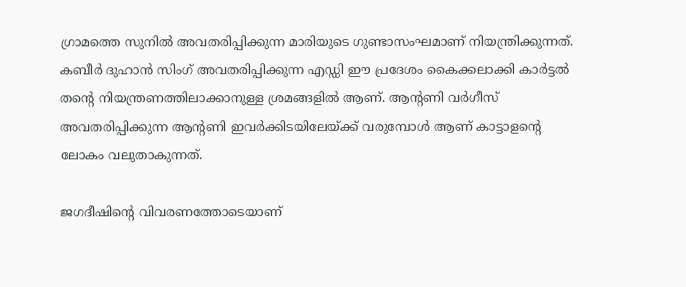ഗ്രാമത്തെ സുനിൽ അവതരിപ്പിക്കുന്ന മാരിയുടെ ഗുണ്ടാസംഘമാണ് നിയന്ത്രിക്കുന്നത്. കബീർ ദുഹാൻ സിംഗ് അവതരിപ്പിക്കുന്ന എഡ്ഡി ഈ പ്രദേശം കൈക്കലാക്കി കാർട്ടൽ തൻ്റെ നിയന്ത്രണത്തിലാക്കാനുള്ള ശ്രമങ്ങളിൽ ആണ്. ആന്റണി വർഗീസ് അവതരിപ്പിക്കുന്ന ആൻ്റണി ഇവർക്കിടയിലേയ്ക്ക് വരുമ്പോൾ ആണ് കാട്ടാളൻ്റെ ലോകം വലുതാകുന്നത്.

ജഗദീഷിൻ്റെ വിവരണത്തോടെയാണ്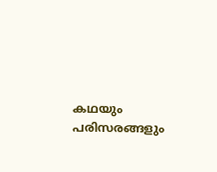കഥയും പരിസരങ്ങളും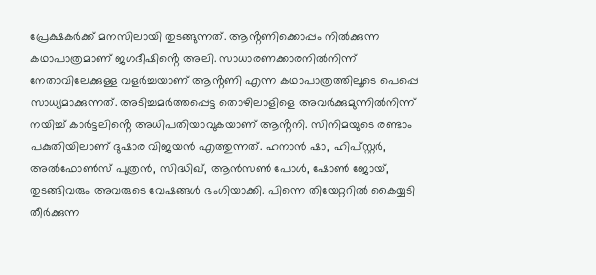പ്രേക്ഷകർക്ക് മനസിലായി തുടങ്ങുന്നത്. ആൻ്റണിക്കൊപ്പം നിൽക്കുന്ന കഥാപാത്രമാണ് ജഗദീഷിൻ്റെ അലി. സാധാരണക്കാരനിൽനിന്ന് നേതാവിലേക്കുള്ള വളർച്ചയാണ് ആൻ്റണി എന്ന കഥാപാത്രത്തിലൂടെ പെപ്പെ സാധ്യമാക്കുന്നത്. അടിച്ചമർത്തപ്പെട്ട തൊഴിലാളിളെ അവർക്കുമുന്നിൽനിന്ന് നയിച്ച് കാർട്ടലിൻ്റെ അധിപതിയാവുകയാണ് ആൻ്റനി. സിനിമയുടെ രണ്ടാം പകുതിയിലാണ് ദുഷാര വിജയൻ എത്തുന്നത്. ഹനാൻ ഷാ, ഹിപ്സ്റ്റർ, അൽഫോൺസ് പുത്രൻ, സിദ്ധിഖ്, ആൻസൺ പോൾ, ഷോൺ ജോയ്, തുടങ്ങിവരും അവരുടെ വേഷങ്ങൾ ഭംഗിയാക്കി. പിന്നെ തിയേറ്ററിൽ കൈയ്യടി തീർക്കുന്ന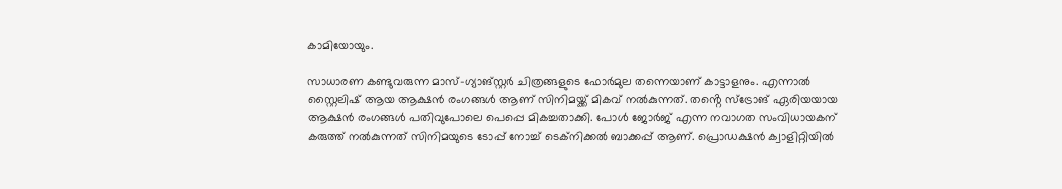കാമിയോയും.

സാധാരണ കണ്ടുവരുന്ന മാസ്-ഗ്യാങ്സ്റ്റർ ചിത്രങ്ങളുടെ ഫോർമുല തന്നെയാണ് കാട്ടാളനും. എന്നാൽ സ്റ്റൈലിഷ് ആയ ആക്ഷൻ രംഗങ്ങൾ ആണ് സിനിമയ്ക്ക് മികവ് നൽകുന്നത്. തൻ്റെ സ്ട്രോങ് ഏരിയയായ ആക്ഷൻ രംഗങ്ങൾ പതിവുപോലെ പെപ്പെ മികച്ചതാക്കി. പോൾ ജോർജ് എന്ന നവാഗത സംവിധായകന് കരുത്ത് നൽകുന്നത് സിനിമയുടെ ടോപ്പ് നോച്ച് ടെക്നിക്കൽ ബാക്കപ്പ് ആണ്. പ്രൊഡക്ഷൻ ക്വാളിറ്റിയിൽ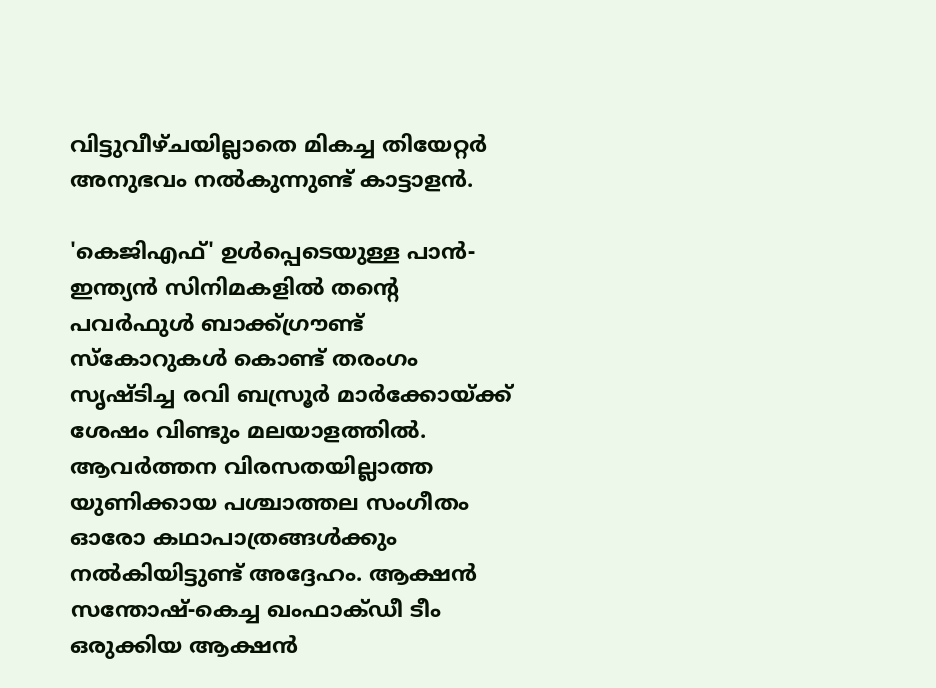വിട്ടുവീഴ്ചയില്ലാതെ മികച്ച തിയേറ്റർ അനുഭവം നൽകുന്നുണ്ട് കാട്ടാളൻ.

'കെജിഎഫ്' ഉൾപ്പെടെയുള്ള പാൻ-ഇന്ത്യൻ സിനിമകളിൽ തൻ്റെ പവർഫുൾ ബാക്ക്ഗ്രൗണ്ട് സ്കോറുകൾ കൊണ്ട് തരംഗം സൃഷ്ടിച്ച രവി ബസ്രൂർ മാർക്കോയ്ക്ക് ശേഷം വിണ്ടും മലയാളത്തിൽ. ആവർത്തന വിരസതയില്ലാത്ത യുണിക്കായ പശ്ചാത്തല സംഗീതം ഓരോ കഥാപാത്രങ്ങൾക്കും നൽകിയിട്ടുണ്ട് അദ്ദേഹം. ആക്ഷൻ സന്തോഷ്-കെച്ച ഖംഫാക്ഡീ ടീം ഒരുക്കിയ ആക്ഷൻ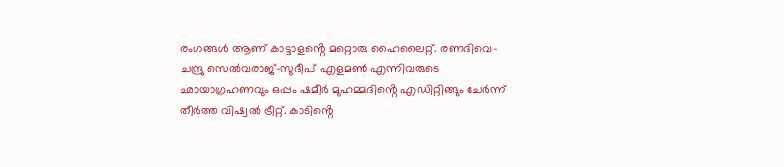രംഗങ്ങൾ ആണ് കാട്ടാളൻ്റെ മറ്റൊരു ഹൈലൈറ്റ്. രണദിവെ-ചന്ദ്രു സെൽവരാജ്-സുദീപ് എളമൺ എന്നിവരുടെ ഛായാഗ്രഹണവും ഒപ്പം ഷമീർ മുഹമ്മദിൻ്റെ എഡിറ്റിങ്ങും ചേർന്ന് തീർത്ത വിഷ്വൽ ട്രീറ്റ്. കാടിൻ്റെ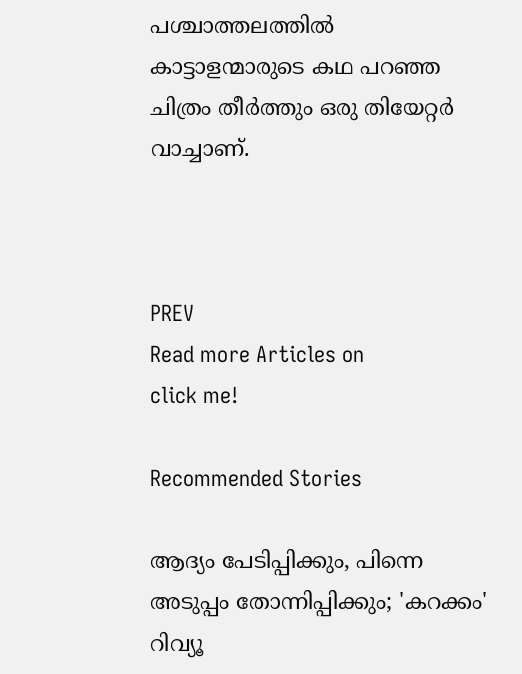പശ്ചാത്തലത്തിൽ കാട്ടാളന്മാരുടെ കഥ പറഞ്ഞ ചിത്രം തീർത്തും ഒരു തിയേറ്റർ വാച്ചാണ്.



PREV
Read more Articles on
click me!

Recommended Stories

ആദ്യം പേടിപ്പിക്കും, പിന്നെ അടുപ്പം തോന്നിപ്പിക്കും; 'കറക്കം' റിവ്യൂ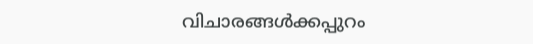വിചാരങ്ങൾക്കപ്പുറം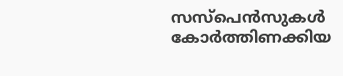സസ്പെൻസുകൾ കോർത്തിണക്കിയ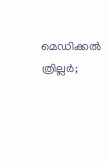മെഡിക്കൽ ത്രില്ലർ;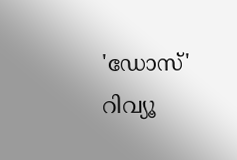'ഡോസ്' റിവ്യൂ